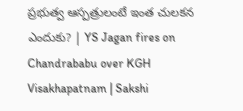ప్రభుత్వ ఆస్పత్రులంటే ఇంత చులకన ఎందుకు? | YS Jagan fires on Chandrababu over KGH Visakhapatnam | Sakshi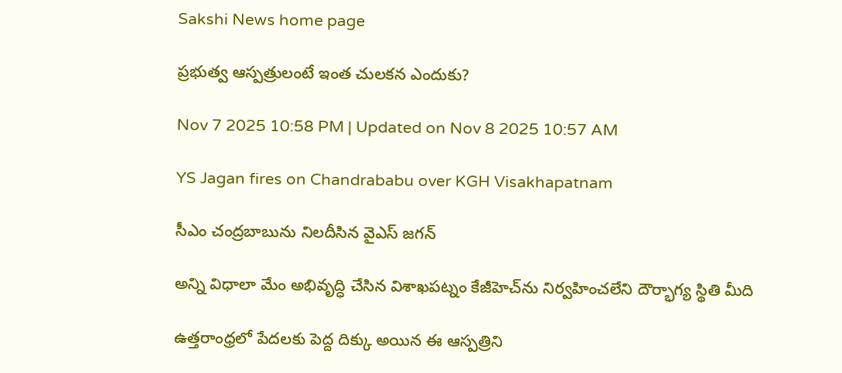Sakshi News home page

ప్రభుత్వ ఆస్పత్రులంటే ఇంత చులకన ఎందుకు?

Nov 7 2025 10:58 PM | Updated on Nov 8 2025 10:57 AM

YS Jagan fires on Chandrababu over KGH Visakhapatnam

సీఎం చంద్రబాబును నిలదీసిన వైఎస్‌ జగన్‌

అన్ని విధాలా మేం అభివృద్ధి చేసిన విశాఖపట్నం కేజీహెచ్‌ను నిర్వహించలేని దౌర్భాగ్య స్థితి మీది

ఉత్తరాంధ్రలో పేదలకు పెద్ద దిక్కు అయిన ఈ ఆస్పత్రిని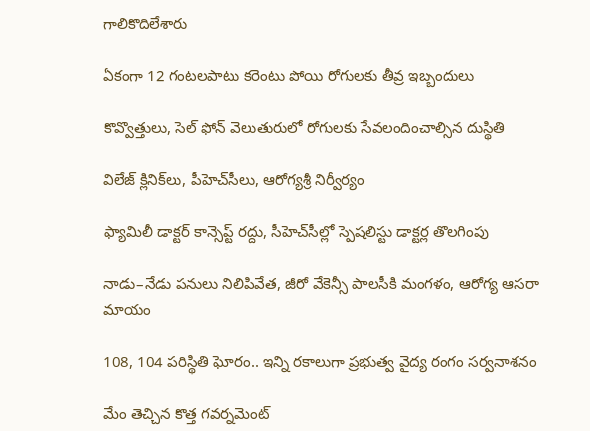గాలికొదిలేశారు

ఏకంగా 12 గంటలపాటు కరెంటు పోయి రోగులకు తీవ్ర ఇబ్బందులు

కొవ్వొత్తులు, సెల్‌ ఫోన్‌ వెలుతురులో రోగులకు సేవలందించాల్సిన దుస్థితి

విలేజ్‌ క్లినిక్‌లు, పీహెచ్‌సీలు, ఆరోగ్యశ్రీ నిర్వీర్యం

ఫ్యామిలీ డాక్టర్‌ కాన్సెప్ట్‌ రద్దు, సీహెచ్‌సీల్లో స్పెషలిస్టు డాక్టర్ల తొలగింపు

నాడు–నేడు పనులు నిలిపివేత, జీరో వేకెన్సీ పాలసీకి మంగళం, ఆరోగ్య ఆసరా మాయం

108, 104 పరిస్థితి ఘోరం.. ఇన్ని రకాలుగా ప్రభుత్వ వైద్య రంగం సర్వనాశనం

మేం తెచ్చిన కొత్త గవర్నమెంట్‌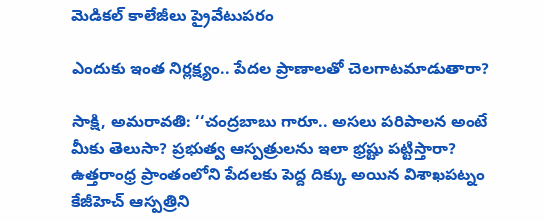మెడికల్‌ కాలేజీలు ప్రైవేటుపరం

ఎందుకు ఇంత నిర్లక్ష్యం.. పేదల ప్రాణాలతో చెలగాటమాడుతారా?

సాక్షి, అమరావతి: ‘‘చంద్రబాబు గారూ.. అసలు పరిపాలన అంటే మీకు తెలుసా? ప్రభుత్వ ఆస్పత్రులను ఇలా భ్రష్టు పట్టిస్తారా? ఉత్తరాంధ్ర ప్రాంతంలోని పేదలకు పెద్ద దిక్కు అయిన విశాఖపట్నం కేజీహెచ్‌ ఆస్పత్రిని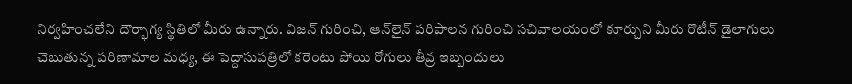నిర్వహించలేని దౌర్భాగ్య స్థితిలో మీరు ఉన్నారు. విజన్‌ గురించి, ఆన్‌లైన్‌ పరిపాలన గురించి సచివాలయంలో కూర్చుని మీరు రొటీన్‌ డైలాగులు చెబుతున్న పరిణామాల మధ్య, ఈ పెద్దాసుపత్రిలో కరెంటు పోయి రోగులు తీవ్ర ఇబ్బందులు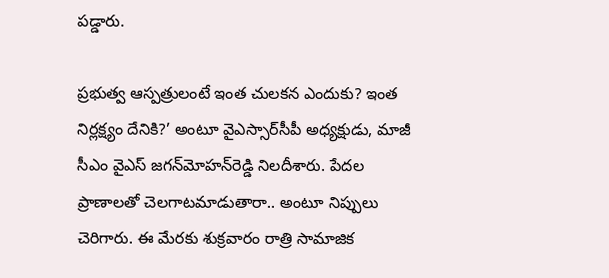పడ్డారు.

ప్రభుత్వ ఆస్పత్రులంటే ఇంత చులకన ఎందుకు? ఇంత నిర్లక్ష్యం దేనికి?’ అంటూ వైఎస్సార్‌సీపీ అధ్యక్షుడు, మాజీ సీఎం వైఎస్‌ జగన్‌మోహన్‌రెడ్డి నిలదీశారు. పేదల ప్రాణాలతో చెలగాటమాడుతారా.. అంటూ నిప్పులు చెరిగారు. ఈ మేరకు శుక్రవారం రాత్రి సామాజిక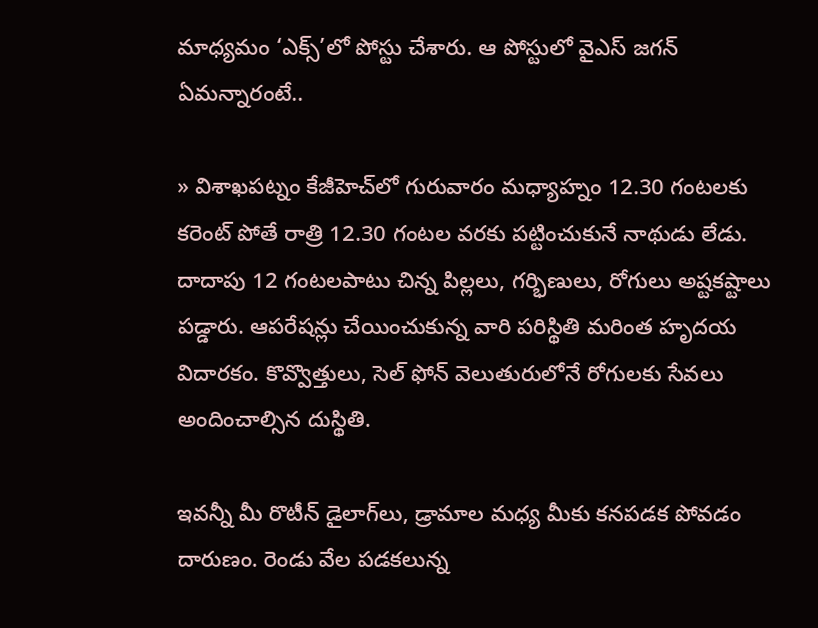మాధ్యమం ‘ఎక్స్‌’లో పోస్టు చేశారు. ఆ పోస్టులో వైఎస్‌ జగన్‌ ఏమన్నారంటే..

» విశాఖపట్నం కేజీహెచ్‌లో గురువారం మధ్యాహ్నం 12.30 గంటలకు కరెంట్‌ పోతే రాత్రి 12.30 గంటల వరకు పట్టించుకునే నాథుడు లేడు. దాదాపు 12 గంటలపాటు చిన్న పిల్లలు, గర్భిణులు, రోగులు అష్టకష్టాలు పడ్డారు. ఆపరేషన్లు చేయించుకున్న వారి పరిస్థితి మరింత హృదయ విదారకం. కొవ్వొత్తులు, సెల్‌ ఫోన్‌ వెలుతురులోనే రోగులకు సేవలు అందించాల్సిన దుస్థితి.

ఇవన్నీ మీ రొటీన్‌ డైలాగ్‌లు, డ్రామాల మధ్య మీకు కనపడక పోవడం దారుణం. రెండు వేల పడకలున్న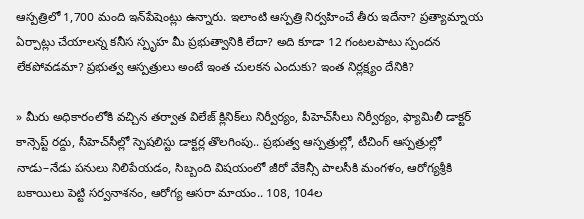ఆస్పత్రిలో 1,700 మంది ఇన్‌పేషెంట్లు ఉన్నారు. ఇలాంటి ఆస్పత్రి నిర్వహించే తీరు ఇదేనా? ప్రత్యామ్నాయ ఏర్పాట్లు చేయాలన్న కనీస స్పృహ మీ ప్రభుత్వానికి లేదా? అది కూడా 12 గంటలపాటు స్పందన లేకపోవడమా? ప్రభుత్వ ఆస్పత్రులు అంటే ఇంత చులకన ఎందుకు? ఇంత నిర్లక్ష్యం దేనికి?

» మీరు అధికారంలోకి వచ్చిన తర్వాత విలేజ్‌ క్లినిక్‌లు నిర్వీర్యం, పీహెచ్‌సీలు నిర్వీర్యం, ఫ్యామిలీ డాక్టర్‌ కాన్సెప్ట్‌ రద్దు, సీహెచ్‌సీల్లో స్పెషలిస్టు డాక్టర్ల తొలగింపు.. ప్రభుత్వ ఆస్పత్రుల్లో, టీచింగ్‌ ఆస్పత్రుల్లో నాడు–నేడు పనులు నిలిపేయడం, సిబ్బంది విషయంలో జీరో వేకెన్సీ పాలసీకి మంగళం, ఆరోగ్యశ్రీకి బకాయిలు పెట్టి సర్వనాశనం, ఆరోగ్య ఆసరా మాయం.. 108, 104ల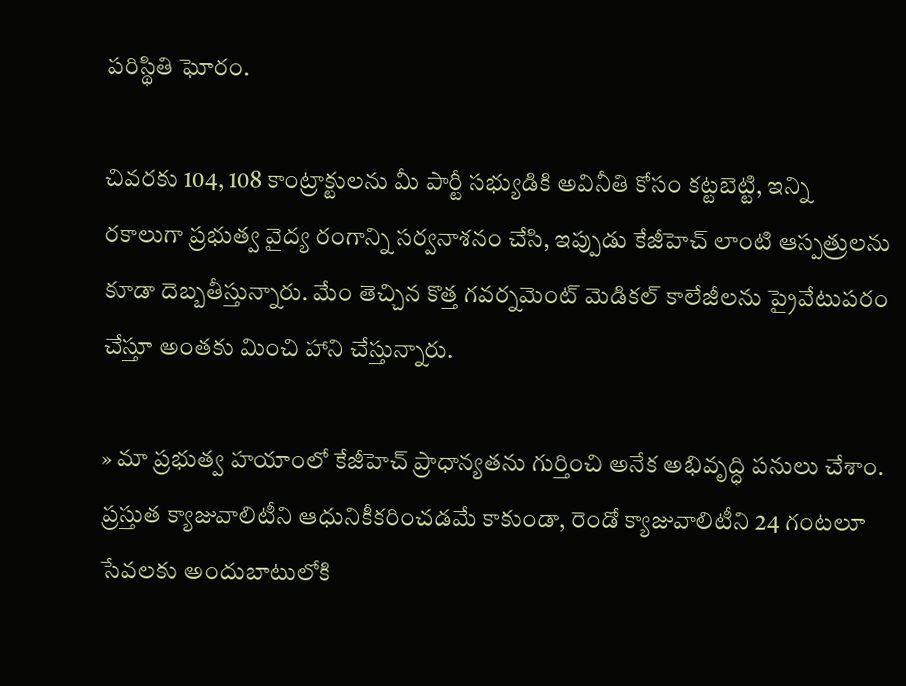పరిస్థితి ఘోరం.

చివరకు 104, 108 కాంట్రాక్టులను మీ పార్టీ సభ్యుడికి అవినీతి కోసం కట్టబెట్టి, ఇన్ని రకాలుగా ప్రభుత్వ వైద్య రంగాన్ని సర్వనాశనం చేసి, ఇప్పుడు కేజీహెచ్‌ లాంటి ఆస్పత్రులను కూడా దెబ్బతీస్తున్నారు. మేం తెచ్చిన కొత్త గవర్నమెంట్‌ మెడికల్‌ కాలేజీలను ప్రైవేటుపరం చేస్తూ అంతకు మించి హాని చేస్తున్నారు.

» మా ప్రభుత్వ హయాంలో కేజీహెచ్‌ ప్రాధాన్యతను గుర్తించి అనేక అభివృద్ధి పనులు చేశాం. ప్రస్తుత క్యాజువాలిటీని ఆధునికీకరించడమే కాకుండా, రెండో క్యాజువాలిటీని 24 గంటలూ సేవలకు అందుబాటులోకి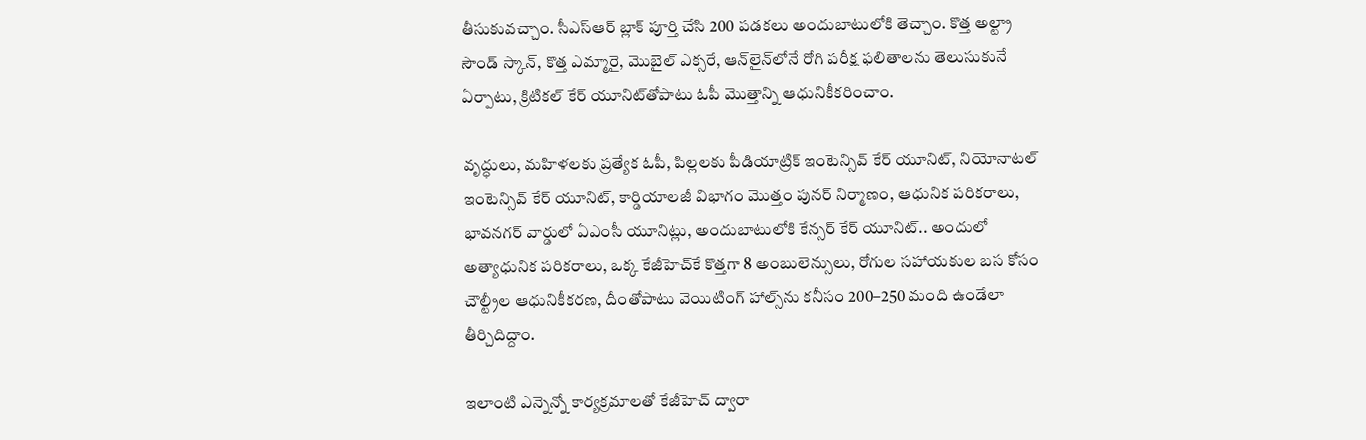తీసుకువచ్చాం. సీఎస్‌ఆర్‌ బ్లాక్‌ పూర్తి చేసి 200 పడకలు అందుబాటులోకి తెచ్చాం. కొత్త అల్ట్రా సౌండ్‌ స్కాన్, కొత్త ఎమ్మారై, మొబైల్‌ ఎక్సరే, ఆన్‌లైన్‌లోనే రోగి పరీక్ష ఫలితాలను తెలుసుకునే ఏర్పాటు, క్రిటికల్‌ కేర్‌ యూనిట్‌తోపాటు ఓపీ మొత్తాన్ని ఆధునికీకరించాం.

వృద్ధులు, మహిళలకు ప్రత్యేక ఓపీ, పిల్లలకు పీడియాట్రిక్‌ ఇంటెన్సివ్‌ కేర్‌ యూనిట్, నియోనాటల్‌ ఇంటెన్సివ్‌ కేర్‌ యూనిట్, కార్డియాలజీ విభాగం మొత్తం పునర్‌ నిర్మాణం, ఆధునిక పరికరాలు, భావనగర్‌ వార్డులో ఏఎంసీ యూనిట్లు, అందుబాటులోకి కేన్సర్‌ కేర్‌ యూనిట్‌.. అందులో అత్యాధునిక పరికరాలు, ఒక్క కేజీహెచ్‌కే కొత్తగా 8 అంబులెన్సులు, రోగుల సహాయకుల బస కోసం చౌల్ట్రీల ఆధునికీకరణ, దీంతోపాటు వెయిటింగ్‌ హాల్స్‌ను కనీసం 200–250 మంది ఉండేలా తీర్చిదిద్దాం.

ఇలాంటి ఎన్నెన్నో కార్యక్రమాలతో కేజీహెచ్‌ ద్వారా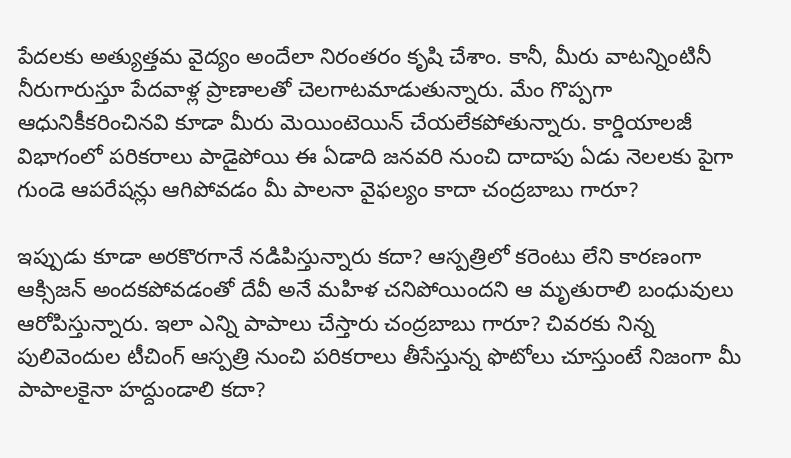పేదలకు అత్యుత్తమ వైద్యం అందేలా నిరంతరం కృషి చేశాం. కానీ, మీరు వాటన్నింటినీ నీరుగారుస్తూ పేదవాళ్ల ప్రాణాలతో చెలగాటమాడుతున్నారు. మేం గొప్పగా ఆధునికీకరించినవి కూడా మీరు మెయింటెయిన్‌ చేయలేకపోతున్నారు. కార్డియాలజీ విభాగంలో పరికరాలు పాడైపోయి ఈ ఏడాది జనవరి నుంచి దాదాపు ఏడు నెలలకు పైగా గుండె ఆపరేషన్లు ఆగిపోవడం మీ పాలనా వైఫల్యం కాదా చంద్రబాబు గారూ?

ఇప్పుడు కూడా అరకొరగానే నడిపిస్తున్నారు కదా? ఆస్పత్రిలో కరెంటు లేని కారణంగా ఆక్సిజన్‌ అందకపోవడంతో దేవీ అనే మహిళ చనిపోయిందని ఆ మృతురాలి బంధువులు ఆరోపిస్తున్నారు. ఇలా ఎన్ని పాపాలు చేస్తారు చంద్రబాబు గారూ? చివరకు నిన్న పులివెందుల టీచింగ్‌ ఆస్పత్రి నుంచి పరికరాలు తీసేస్తున్న ఫొటోలు చూస్తుంటే నిజంగా మీ పాపాలకైనా హద్దుండాలి కదా?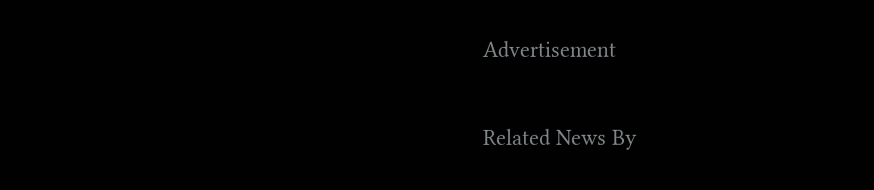Advertisement

Related News By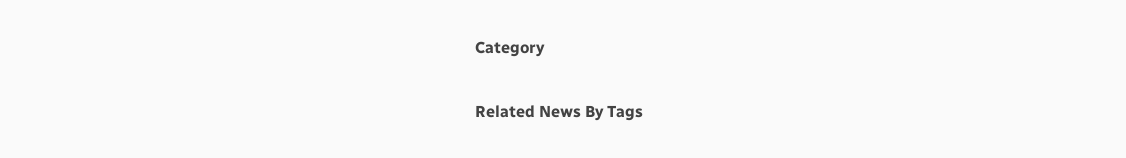Category

Related News By Tags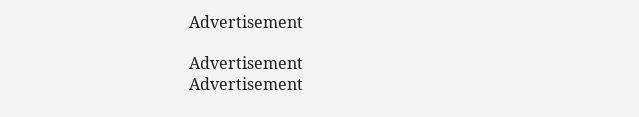Advertisement

Advertisement
Advertisement